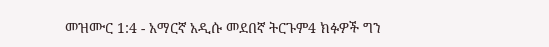መዝሙር 1:4 - አማርኛ አዲሱ መደበኛ ትርጉም4 ክፉዎች ግን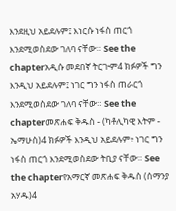እንደዚህ አይደሉም፤ እነርሱ ነፋስ ጠርጎ እንደሚወስደው ገለባ ናቸው። See the chapterአዲሱ መደበኛ ትርጒም4 ክፉዎች ግን እንዲህ አይደሉም፤ ነገር ግን ነፋስ ጠራርጎ እንደሚወስደው ገለባ ናቸው። See the chapterመጽሐፍ ቅዱስ - (ካቶሊካዊ እትም - ኤማሁስ)4 ክፉዎች እንዲህ አይደሉም፥ ነገር ግን ነፋስ ጠርጎ እንደሚወስደው ትቢያ ናቸው። See the chapterየአማርኛ መጽሐፍ ቅዱስ (ሰማንያ አሃዱ)4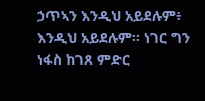ኃጥኣን እንዲህ አይደሉም፥ እንዲህ አይደሉም። ነገር ግን ነፋስ ከገጸ ምድር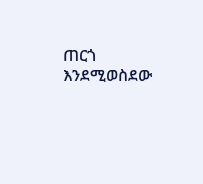ጠርጎ እንደሚወስደው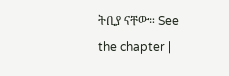ትቢያ ናቸው። See the chapter |